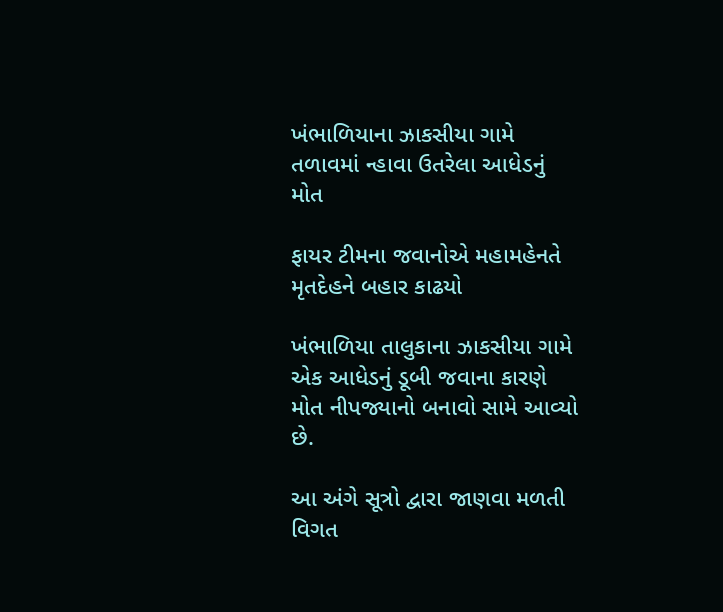ખંભાળિયાના ઝાકસીયા ગામે તળાવમાં ન્હાવા ઉતરેલા આધેડનું મોત

ફાયર ટીમના જવાનોએ મહામહેનતે મૃતદેહને બહાર કાઢયો

ખંભાળિયા તાલુકાના ઝાકસીયા ગામે એક આધેડનું ડૂબી જવાના કારણે મોત નીપજ્યાનો બનાવો સામે આવ્યો છે.

આ અંગે સૂત્રો દ્વારા જાણવા મળતી વિગત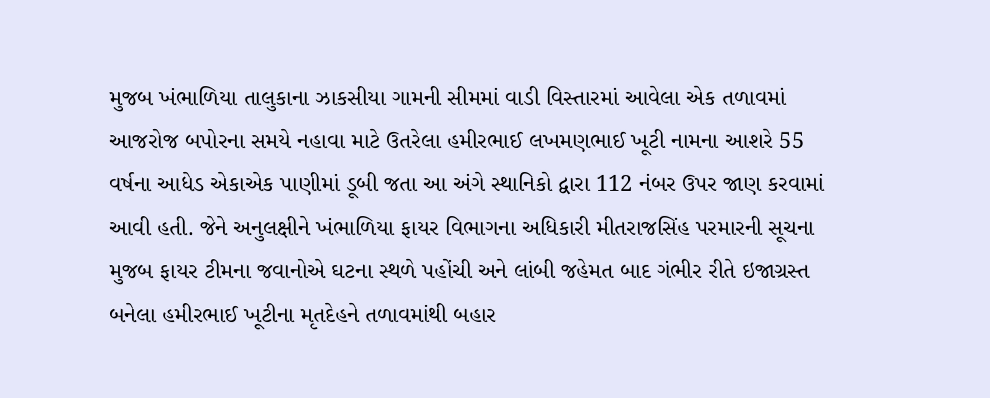મુજબ ખંભાળિયા તાલુકાના ઝાકસીયા ગામની સીમમાં વાડી વિસ્તારમાં આવેલા એક તળાવમાં આજરોજ બપોરના સમયે નહાવા માટે ઉતરેલા હમીરભાઈ લખમણભાઈ ખૂટી નામના આશરે 55 વર્ષના આધેડ એકાએક પાણીમાં ડૂબી જતા આ અંગે સ્થાનિકો દ્વારા 112 નંબર ઉપર જાણ કરવામાં આવી હતી. જેને અનુલક્ષીને ખંભાળિયા ફાયર વિભાગના અધિકારી મીતરાજસિંહ પરમારની સૂચના મુજબ ફાયર ટીમના જવાનોએ ઘટના સ્થળે પહોંચી અને લાંબી જહેમત બાદ ગંભીર રીતે ઇજાગ્રસ્ત બનેલા હમીરભાઈ ખૂટીના મૃતદેહને તળાવમાંથી બહાર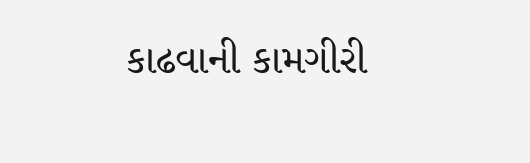કાઢવાની કામગીરી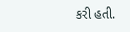કરી હતી.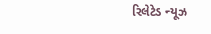રિલેટેડ ન્યૂઝ